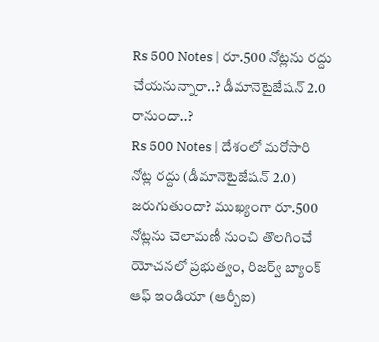Rs 500 Notes | రూ.500 నోట్లను రద్దు చేయనున్నారా..? డీమానెటైజేషన్ 2.0 రానుందా..?
Rs 500 Notes | దేశంలో మరోసారి నోట్ల రద్దు (డీమానెటైజేషన్ 2.0) జరుగుతుందా? ముఖ్యంగా రూ.500 నోట్లను చెలామణీ నుంచి తొలగించే యోచనలో ప్రభుత్వం, రిజర్వ్ బ్యాంక్ ఆఫ్ ఇండియా (ఆర్బీఐ)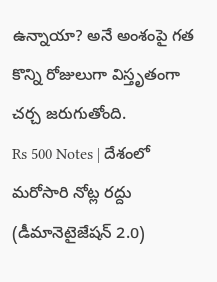ఉన్నాయా? అనే అంశంపై గత కొన్ని రోజులుగా విస్తృతంగా చర్చ జరుగుతోంది.
Rs 500 Notes | దేశంలో మరోసారి నోట్ల రద్దు (డీమానెటైజేషన్ 2.0)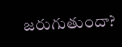జరుగుతుందా?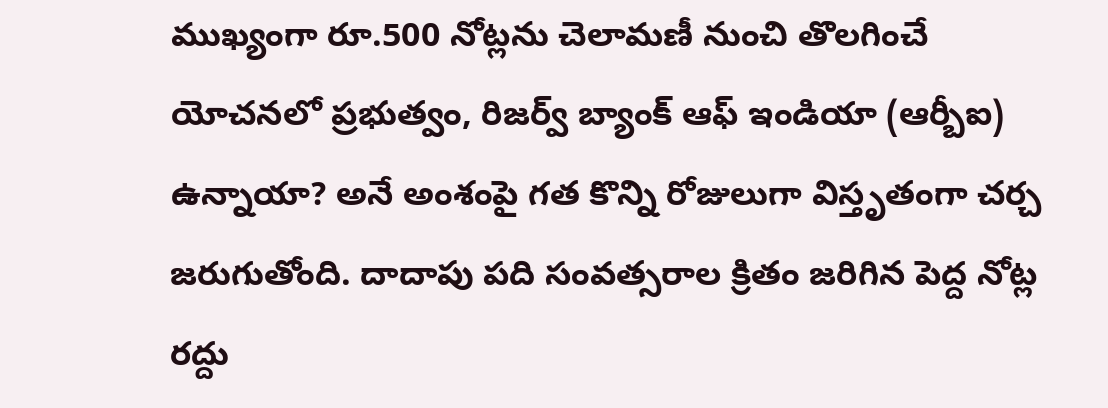ముఖ్యంగా రూ.500 నోట్లను చెలామణీ నుంచి తొలగించే యోచనలో ప్రభుత్వం, రిజర్వ్ బ్యాంక్ ఆఫ్ ఇండియా (ఆర్బీఐ) ఉన్నాయా? అనే అంశంపై గత కొన్ని రోజులుగా విస్తృతంగా చర్చ జరుగుతోంది. దాదాపు పది సంవత్సరాల క్రితం జరిగిన పెద్ద నోట్ల రద్దు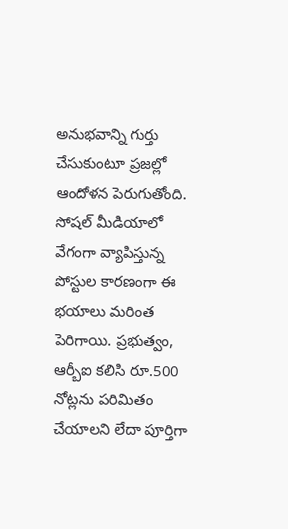అనుభవాన్ని గుర్తు చేసుకుంటూ ప్రజల్లో ఆందోళన పెరుగుతోంది. సోషల్ మీడియాలో వేగంగా వ్యాపిస్తున్న పోస్టుల కారణంగా ఈ భయాలు మరింత పెరిగాయి. ప్రభుత్వం, ఆర్బీఐ కలిసి రూ.500 నోట్లను పరిమితం చేయాలని లేదా పూర్తిగా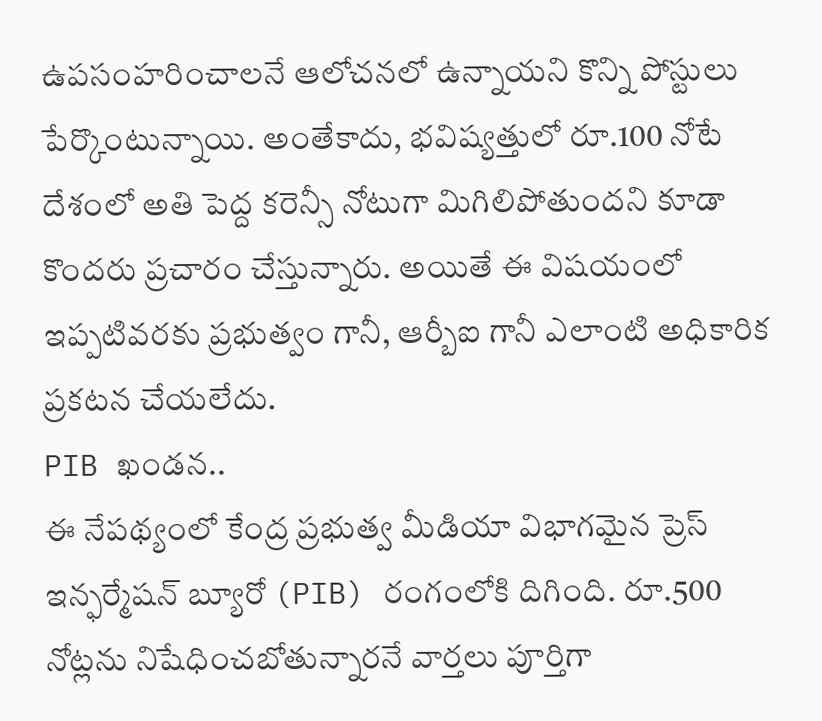ఉపసంహరించాలనే ఆలోచనలో ఉన్నాయని కొన్ని పోస్టులు పేర్కొంటున్నాయి. అంతేకాదు, భవిష్యత్తులో రూ.100 నోటే దేశంలో అతి పెద్ద కరెన్సీ నోటుగా మిగిలిపోతుందని కూడా కొందరు ప్రచారం చేస్తున్నారు. అయితే ఈ విషయంలో ఇప్పటివరకు ప్రభుత్వం గానీ, ఆర్బీఐ గానీ ఎలాంటి అధికారిక ప్రకటన చేయలేదు.
PIB ఖండన..
ఈ నేపథ్యంలో కేంద్ర ప్రభుత్వ మీడియా విభాగమైన ప్రెస్ ఇన్ఫర్మేషన్ బ్యూరో (PIB) రంగంలోకి దిగింది. రూ.500 నోట్లను నిషేధించబోతున్నారనే వార్తలు పూర్తిగా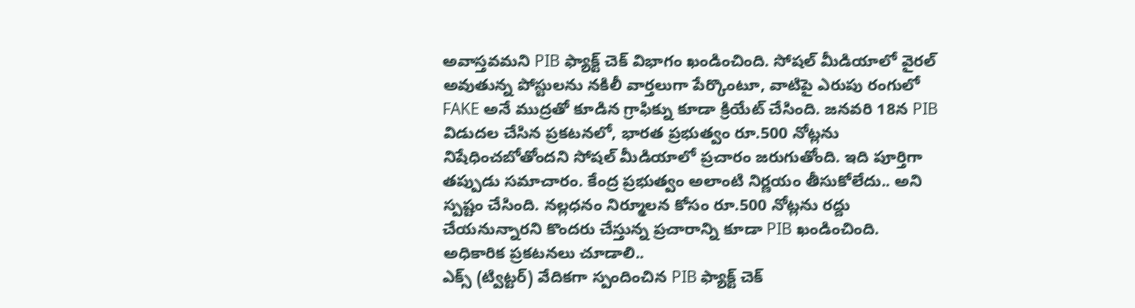అవాస్తవమని PIB ఫ్యాక్ట్ చెక్ విభాగం ఖండించింది. సోషల్ మీడియాలో వైరల్ అవుతున్న పోస్టులను నకిలీ వార్తలుగా పేర్కొంటూ, వాటిపై ఎరుపు రంగులో FAKE అనే ముద్రతో కూడిన గ్రాఫిక్ను కూడా క్రియేట్ చేసింది. జనవరి 18న PIB విడుదల చేసిన ప్రకటనలో, భారత ప్రభుత్వం రూ.500 నోట్లను నిషేధించబోతోందని సోషల్ మీడియాలో ప్రచారం జరుగుతోంది. ఇది పూర్తిగా తప్పుడు సమాచారం. కేంద్ర ప్రభుత్వం అలాంటి నిర్ణయం తీసుకోలేదు.. అని స్పష్టం చేసింది. నల్లధనం నిర్మూలన కోసం రూ.500 నోట్లను రద్దు చేయనున్నారని కొందరు చేస్తున్న ప్రచారాన్ని కూడా PIB ఖండించింది.
అధికారిక ప్రకటనలు చూడాలి..
ఎక్స్ (ట్విట్టర్) వేదికగా స్పందించిన PIB ఫ్యాక్ట్ చెక్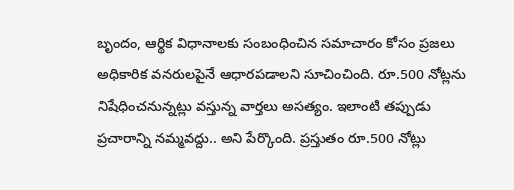బృందం, ఆర్థిక విధానాలకు సంబంధించిన సమాచారం కోసం ప్రజలు అధికారిక వనరులపైనే ఆధారపడాలని సూచించింది. రూ.500 నోట్లను నిషేధించనున్నట్లు వస్తున్న వార్తలు అసత్యం. ఇలాంటి తప్పుడు ప్రచారాన్ని నమ్మవద్దు.. అని పేర్కొంది. ప్రస్తుతం రూ.500 నోట్లు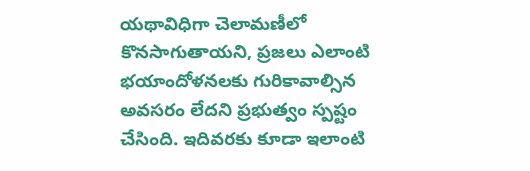యథావిధిగా చెలామణీలో కొనసాగుతాయని, ప్రజలు ఎలాంటి భయాందోళనలకు గురికావాల్సిన అవసరం లేదని ప్రభుత్వం స్పష్టం చేసింది. ఇదివరకు కూడా ఇలాంటి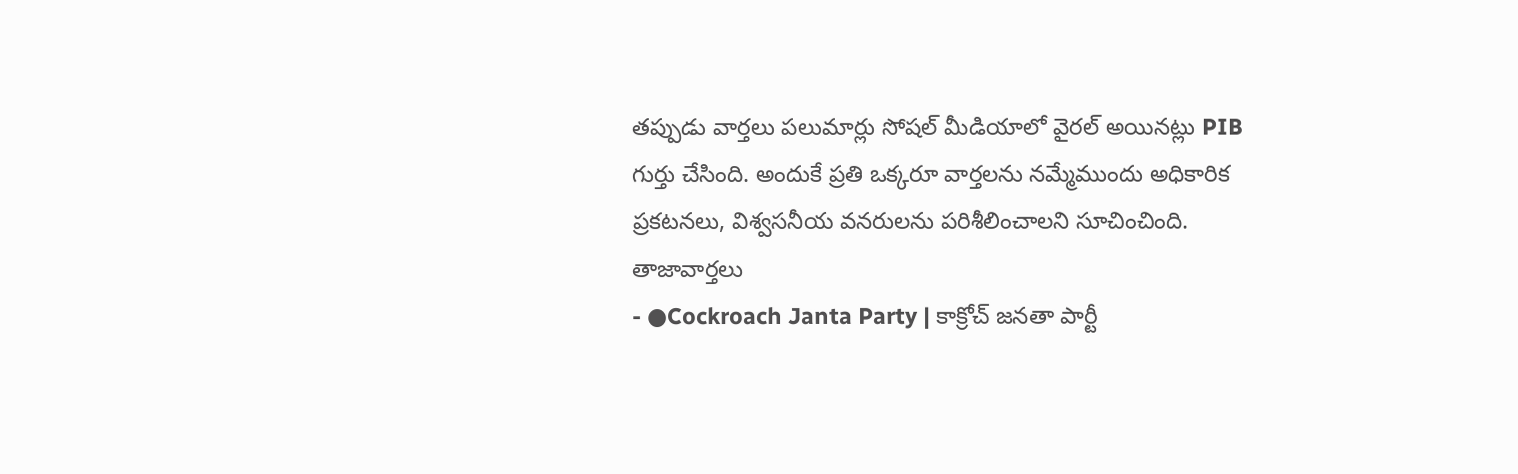తప్పుడు వార్తలు పలుమార్లు సోషల్ మీడియాలో వైరల్ అయినట్లు PIB గుర్తు చేసింది. అందుకే ప్రతి ఒక్కరూ వార్తలను నమ్మేముందు అధికారిక ప్రకటనలు, విశ్వసనీయ వనరులను పరిశీలించాలని సూచించింది.
తాజావార్తలు
- ●Cockroach Janta Party | కాక్రోచ్ జనతా పార్టీ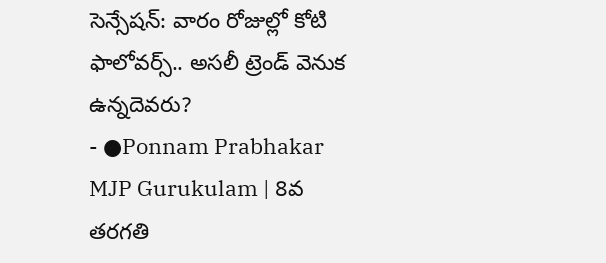సెన్సేషన్: వారం రోజుల్లో కోటి ఫాలోవర్స్.. అసలీ ట్రెండ్ వెనుక ఉన్నదెవరు?
- ●Ponnam Prabhakar MJP Gurukulam | 8వ తరగతి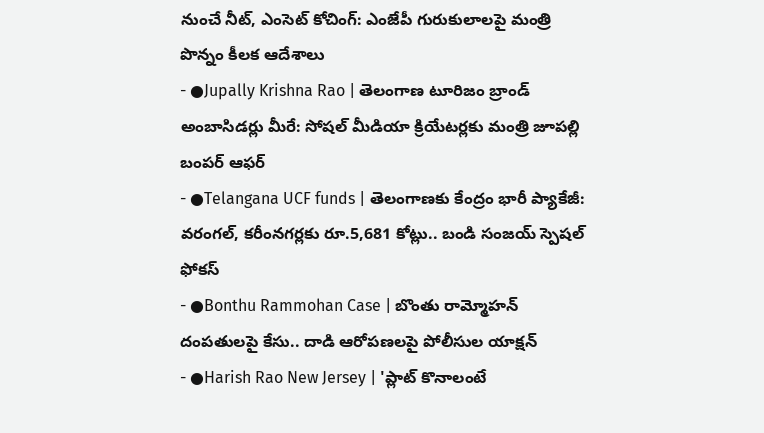నుంచే నీట్, ఎంసెట్ కోచింగ్: ఎంజేపీ గురుకులాలపై మంత్రి పొన్నం కీలక ఆదేశాలు
- ●Jupally Krishna Rao | తెలంగాణ టూరిజం బ్రాండ్ అంబాసిడర్లు మీరే: సోషల్ మీడియా క్రియేటర్లకు మంత్రి జూపల్లి బంపర్ ఆఫర్
- ●Telangana UCF funds | తెలంగాణకు కేంద్రం భారీ ప్యాకేజీ: వరంగల్, కరీంనగర్లకు రూ.5,681 కోట్లు.. బండి సంజయ్ స్పెషల్ ఫోకస్
- ●Bonthu Rammohan Case | బొంతు రామ్మోహన్ దంపతులపై కేసు.. దాడి ఆరోపణలపై పోలీసుల యాక్షన్
- ●Harish Rao New Jersey | 'ప్లాట్ కొనాలంటే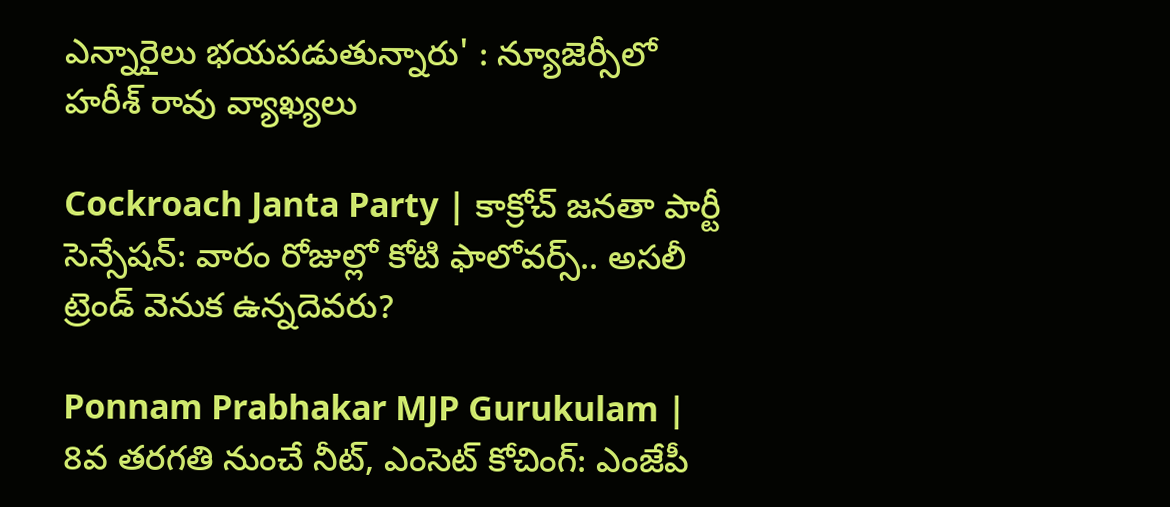ఎన్నారైలు భయపడుతున్నారు' : న్యూజెర్సీలో హరీశ్ రావు వ్యాఖ్యలు

Cockroach Janta Party | కాక్రోచ్ జనతా పార్టీ సెన్సేషన్: వారం రోజుల్లో కోటి ఫాలోవర్స్.. అసలీ ట్రెండ్ వెనుక ఉన్నదెవరు?

Ponnam Prabhakar MJP Gurukulam | 8వ తరగతి నుంచే నీట్, ఎంసెట్ కోచింగ్: ఎంజేపీ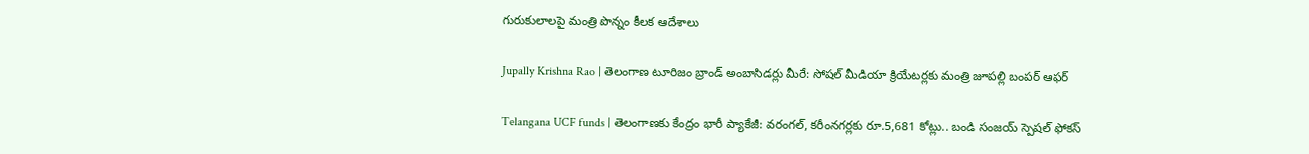గురుకులాలపై మంత్రి పొన్నం కీలక ఆదేశాలు

Jupally Krishna Rao | తెలంగాణ టూరిజం బ్రాండ్ అంబాసిడర్లు మీరే: సోషల్ మీడియా క్రియేటర్లకు మంత్రి జూపల్లి బంపర్ ఆఫర్

Telangana UCF funds | తెలంగాణకు కేంద్రం భారీ ప్యాకేజీ: వరంగల్, కరీంనగర్లకు రూ.5,681 కోట్లు.. బండి సంజయ్ స్పెషల్ ఫోకస్